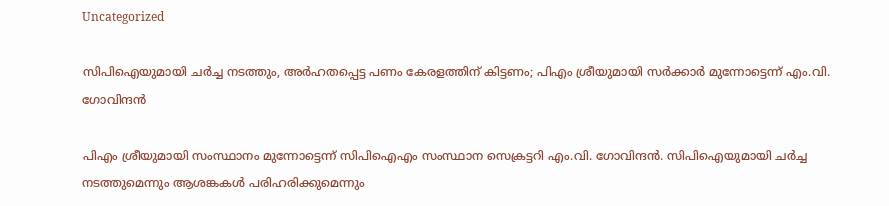Uncategorized

സിപിഐയുമായി ചര്‍ച്ച നടത്തും, അർഹതപ്പെട്ട പണം കേരളത്തിന് കിട്ടണം; പിഎം ശ്രീയുമായി സർക്കാർ മുന്നോട്ടെന്ന് എം.വി. ഗോവിന്ദന്‍

പിഎം ശ്രീയുമായി സംസ്ഥാനം മുന്നോട്ടെന്ന് സിപിഐഎം സംസ്ഥാന സെക്രട്ടറി എം.വി. ഗോവിന്ദന്‍. സിപിഐയുമായി ചര്‍ച്ച നടത്തുമെന്നും ആശങ്കകള്‍ പരിഹരിക്കുമെന്നും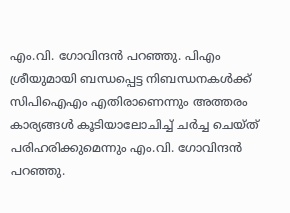എം.വി. ഗോവിന്ദന്‍ പറഞ്ഞു. പിഎം ശ്രീയുമായി ബന്ധപ്പെട്ട നിബന്ധനകള്‍ക്ക് സിപിഐഎം എതിരാണെന്നും അത്തരം കാര്യങ്ങള്‍ കൂടിയാലോചിച്ച് ചര്‍ച്ച ചെയ്ത് പരിഹരിക്കുമെന്നും എം.വി. ഗോവിന്ദന്‍ പറഞ്ഞു.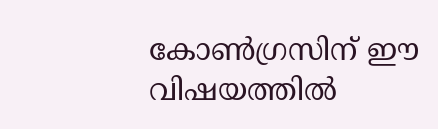കോണ്‍ഗ്രസിന് ഈ വിഷയത്തില്‍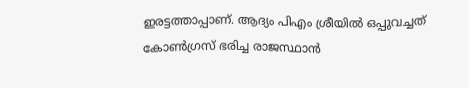ഇരട്ടത്താപ്പാണ്. ആദ്യം പിഎം ശ്രീയില്‍ ഒപ്പുവച്ചത് കോണ്‍ഗ്രസ് ഭരിച്ച രാജസ്ഥാന്‍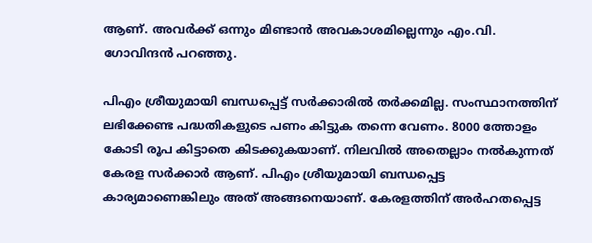ആണ്. അവര്‍ക്ക് ഒന്നും മിണ്ടാന്‍ അവകാശമില്ലെന്നും എം.വി. ഗോവിന്ദന്‍ പറഞ്ഞു.

പിഎം ശ്രീയുമായി ബന്ധപ്പെട്ട് സര്‍ക്കാരില്‍ തര്‍ക്കമില്ല. സംസ്ഥാനത്തിന് ലഭിക്കേണ്ട പദ്ധതികളുടെ പണം കിട്ടുക തന്നെ വേണം. 8000 ത്തോളം കോടി രൂപ കിട്ടാതെ കിടക്കുകയാണ്. നിലവില്‍ അതെല്ലാം നല്‍കുന്നത് കേരള സര്‍ക്കാര്‍ ആണ്. പിഎം ശ്രീയുമായി ബന്ധപ്പെട്ട കാര്യമാണെങ്കിലും അത് അങ്ങനെയാണ്. കേരളത്തിന് അര്‍ഹതപ്പെട്ട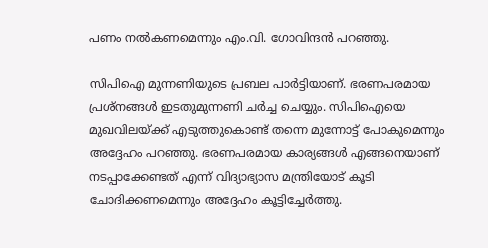പണം നല്‍കണമെന്നും എം.വി. ഗോവിന്ദന്‍ പറഞ്ഞു.

സിപിഐ മുന്നണിയുടെ പ്രബല പാര്‍ട്ടിയാണ്. ഭരണപരമായ പ്രശ്‌നങ്ങള്‍ ഇടതുമുന്നണി ചര്‍ച്ച ചെയ്യും. സിപിഐയെ മുഖവിലയ്ക്ക് എടുത്തുകൊണ്ട് തന്നെ മുന്നോട്ട് പോകുമെന്നും അദ്ദേഹം പറഞ്ഞു. ഭരണപരമായ കാര്യങ്ങള്‍ എങ്ങനെയാണ് നടപ്പാക്കേണ്ടത് എന്ന് വിദ്യാഭ്യാസ മന്ത്രിയോട് കൂടി ചോദിക്കണമെന്നും അദ്ദേഹം കൂട്ടിച്ചേര്‍ത്തു.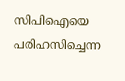സിപിഐയെ പരിഹസിച്ചെന്ന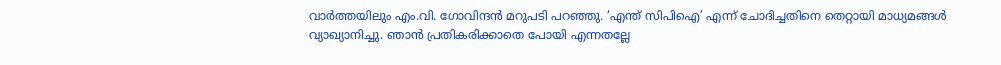വാര്‍ത്തയിലും എം.വി. ഗോവിന്ദന്‍ മറുപടി പറഞ്ഞു. ‘എന്ത് സിപിഐ’ എന്ന് ചോദിച്ചതിനെ തെറ്റായി മാധ്യമങ്ങള്‍ വ്യാഖ്യാനിച്ചു. ഞാന്‍ പ്രതികരിക്കാതെ പോയി എന്നതല്ലേ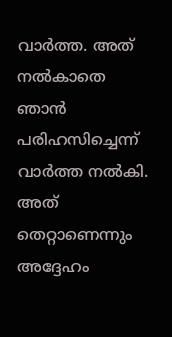വാര്‍ത്ത. അത് നല്‍കാതെ ഞാന്‍ പരിഹസിച്ചെന്ന് വാര്‍ത്ത നല്‍കി. അത് തെറ്റാണെന്നും അദ്ദേഹം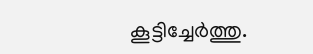കൂട്ടിച്ചേര്‍ത്തു.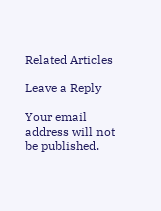Related Articles

Leave a Reply

Your email address will not be published.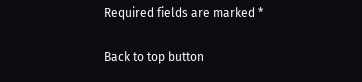Required fields are marked *

Back to top button